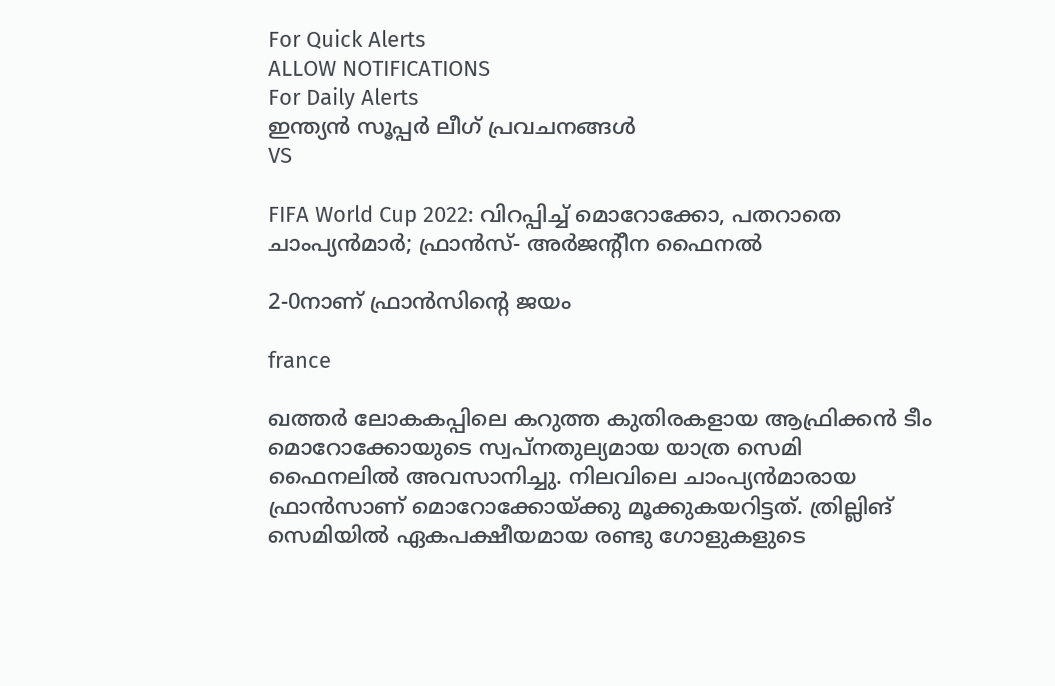For Quick Alerts
ALLOW NOTIFICATIONS
For Daily Alerts
ഇന്ത്യന്‍ സൂപ്പര്‍ ലീഗ്‌ പ്രവചനങ്ങൾ
VS

FIFA World Cup 2022: വിറപ്പിച്ച് മൊറോക്കോ, പതറാതെ ചാംപ്യന്‍മാര്‍; ഫ്രാന്‍സ്- അര്‍ജന്റീന ഫൈനല്‍

2-0നാണ് ഫ്രാന്‍സിന്റെ ജയം

france

ഖത്തര്‍ ലോകകപ്പിലെ കറുത്ത കുതിരകളായ ആഫ്രിക്കന്‍ ടീം മൊറോക്കോയുടെ സ്വപ്‌നതുല്യമായ യാത്ര സെമി ഫൈനലില്‍ അവസാനിച്ചു. നിലവിലെ ചാംപ്യന്‍മാരായ ഫ്രാന്‍സാണ് മൊറോക്കോയ്ക്കു മൂക്കുകയറിട്ടത്. ത്രില്ലിങ് സെമിയില്‍ ഏകപക്ഷീയമായ രണ്ടു ഗോളുകളുടെ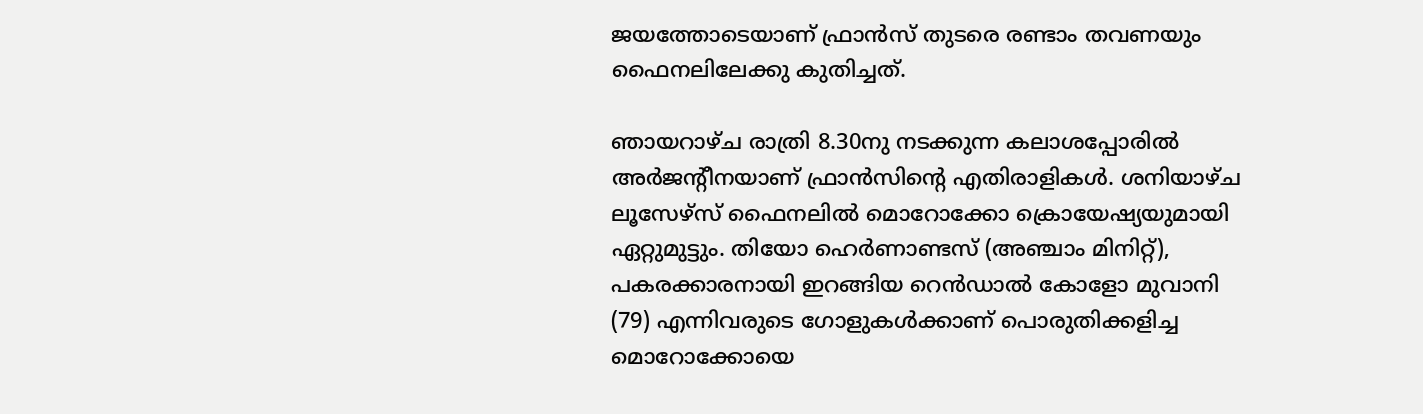ജയത്തോടെയാണ് ഫ്രാന്‍സ് തുടരെ രണ്ടാം തവണയും ഫൈനലിലേക്കു കുതിച്ചത്.

ഞായറാഴ്ച രാത്രി 8.30നു നടക്കുന്ന കലാശപ്പോരില്‍ അര്‍ജന്റീനയാണ് ഫ്രാന്‍സിന്റെ എതിരാളികള്‍. ശനിയാഴ്ച ലൂസേഴ്‌സ് ഫൈനലില്‍ മൊറോക്കോ ക്രൊയേഷ്യയുമായി ഏറ്റുമുട്ടും. തിയോ ഹെര്‍ണാണ്ടസ് (അഞ്ചാം മിനിറ്റ്), പകരക്കാരനായി ഇറങ്ങിയ റെന്‍ഡാല്‍ കോളോ മുവാനി (79) എന്നിവരുടെ ഗോളുകള്‍ക്കാണ് പൊരുതിക്കളിച്ച മൊറോക്കോയെ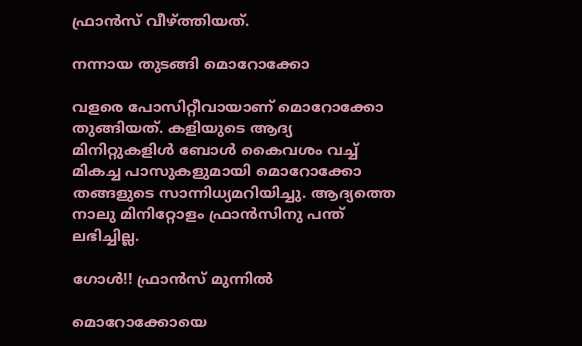ഫ്രാന്‍സ് വീഴ്ത്തിയത്.

നന്നായ തുടങ്ങി മൊറോക്കോ

വളരെ പോസിറ്റീവായാണ് മൊറോക്കോ തുങ്ങിയത്. കളിയുടെ ആദ്യ മിനിറ്റുകളിള്‍ ബോള്‍ കൈവശം വച്ച് മികച്ച പാസുകളുമായി മൊറോക്കോ തങ്ങളുടെ സാന്നിധ്യമറിയിച്ചു. ആദ്യത്തെ നാലു മിനിറ്റോളം ഫ്രാന്‍സിനു പന്ത് ലഭിച്ചില്ല.

ഗോള്‍!! ഫ്രാന്‍സ് മുന്നില്‍

മൊറോക്കോയെ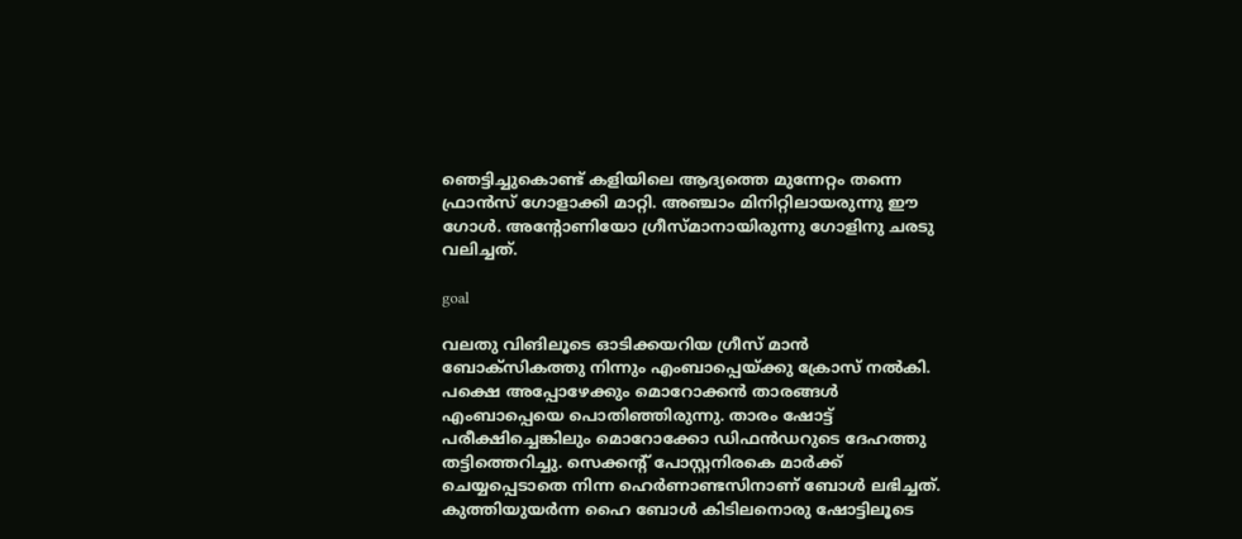ഞെട്ടിച്ചുകൊണ്ട് കളിയിലെ ആദ്യത്തെ മുന്നേറ്റം തന്നെ ഫ്രാന്‍സ് ഗോളാക്കി മാറ്റി. അഞ്ചാം മിനിറ്റിലായരുന്നു ഈ ഗോള്‍. അന്റോണിയോ ഗ്രീസ്മാനായിരുന്നു ഗോളിനു ചരടു വലിച്ചത്.

goal

വലതു വിങിലൂടെ ഓടിക്കയറിയ ഗ്രീസ് മാന്‍ ബോക്‌സികത്തു നിന്നും എംബാപ്പെയ്ക്കു ക്രോസ് നല്‍കി. പക്ഷെ അപ്പോഴേക്കും മൊറോക്കന്‍ താരങ്ങള്‍ എംബാപ്പെയെ പൊതിഞ്ഞിരുന്നു. താരം ഷോട്ട് പരീക്ഷിച്ചെങ്കിലും മൊറോക്കോ ഡിഫന്‍ഡറുടെ ദേഹത്തു തട്ടിത്തെറിച്ചു. സെക്കന്റ് പോസ്റ്റനിരകെ മാര്‍ക്ക് ചെയ്യപ്പെടാതെ നിന്ന ഹെര്‍ണാണ്ടസിനാണ് ബോള്‍ ലഭിച്ചത്. കുത്തിയുയര്‍ന്ന ഹൈ ബോള്‍ കിടിലനൊരു ഷോട്ടിലൂടെ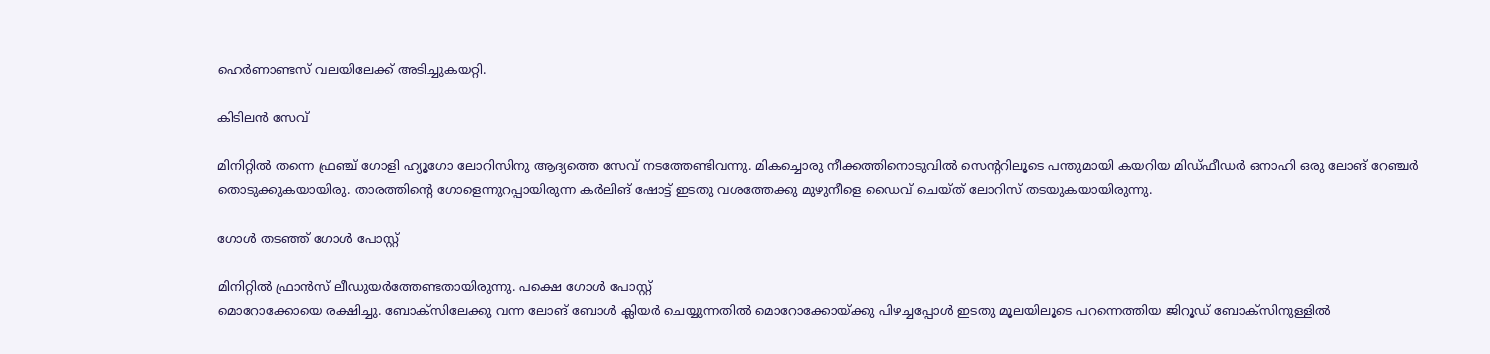ഹെര്‍ണാണ്ടസ് വലയിലേക്ക് അടിച്ചുകയറ്റി.

കിടിലന്‍ സേവ്

മിനിറ്റില്‍ തന്നെ ഫ്രഞ്ച് ഗോളി ഹ്യൂഗോ ലോറിസിനു ആദ്യത്തെ സേവ് നടത്തേണ്ടിവന്നു. മികച്ചൊരു നീക്കത്തിനൊടുവില്‍ സെന്ററിലൂടെ പന്തുമായി കയറിയ മിഡ്ഫീഡര്‍ ഒനാഹി ഒരു ലോങ് റേഞ്ചര്‍ തൊടുക്കുകയായിരു. താരത്തിന്റെ ഗോളെന്നുറപ്പായിരുന്ന കര്‍ലിങ് ഷോട്ട് ഇടതു വശത്തേക്കു മുഴുനീളെ ഡൈവ് ചെയ്ത് ലോറിസ് തടയുകയായിരുന്നു.

ഗോള്‍ തടഞ്ഞ് ഗോള്‍ പോസ്റ്റ്

മിനിറ്റില്‍ ഫ്രാന്‍സ് ലീഡുയര്‍ത്തേണ്ടതായിരുന്നു. പക്ഷെ ഗോള്‍ പോസ്റ്റ്
മൊറോക്കോയെ രക്ഷിച്ചു. ബോക്‌സിലേക്കു വന്ന ലോങ് ബോള്‍ ക്ലിയര്‍ ചെയ്യുന്നതില്‍ മൊറോക്കോയ്ക്കു പിഴച്ചപ്പോള്‍ ഇടതു മൂലയിലൂടെ പറന്നെത്തിയ ജിറൂഡ് ബോക്‌സിനുള്ളില്‍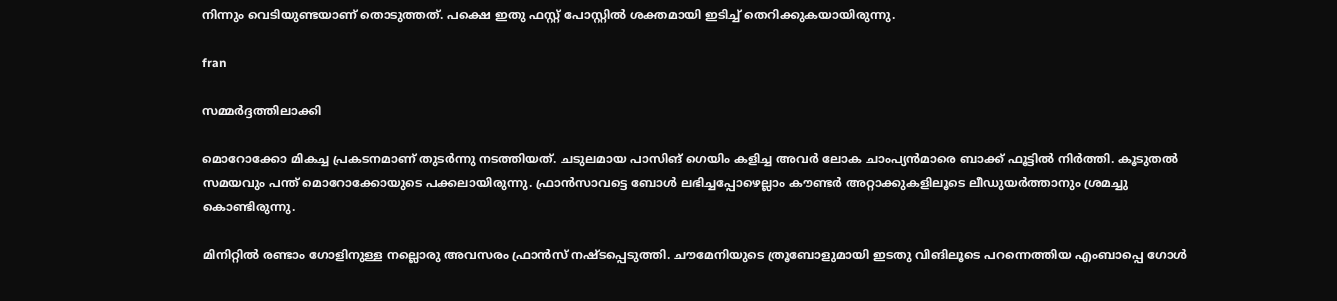നിന്നും വെടിയുണ്ടയാണ് തൊടുത്തത്. പക്ഷെ ഇതു ഫസ്റ്റ് പോസ്റ്റില്‍ ശക്തമായി ഇടിച്ച് തെറിക്കുകയായിരുന്നു.

fran

സമ്മര്‍ദ്ദത്തിലാക്കി

മൊറോക്കോ മികച്ച പ്രകടനമാണ് തുടര്‍ന്നു നടത്തിയത്. ചടുലമായ പാസിങ് ഗെയിം കളിച്ച അവര്‍ ലോക ചാംപ്യന്‍മാരെ ബാക്ക് ഫൂട്ടില്‍ നിര്‍ത്തി. കൂടുതല്‍ സമയവും പന്ത് മൊറോക്കോയുടെ പക്കലായിരുന്നു. ഫ്രാന്‍സാവട്ടെ ബോള്‍ ലഭിച്ചപ്പോഴെല്ലാം കൗണ്ടര്‍ അറ്റാക്കുകളിലൂടെ ലീഡുയര്‍ത്താനും ശ്രമച്ചു കൊണ്ടിരുന്നു.

മിനിറ്റില്‍ രണ്ടാം ഗോളിനുള്ള നല്ലൊരു അവസരം ഫ്രാന്‍സ് നഷ്ടപ്പെടുത്തി. ചൗമേനിയുടെ ത്രൂബോളുമായി ഇടതു വിങിലൂടെ പറന്നെത്തിയ എംബാപ്പെ ഗോള്‍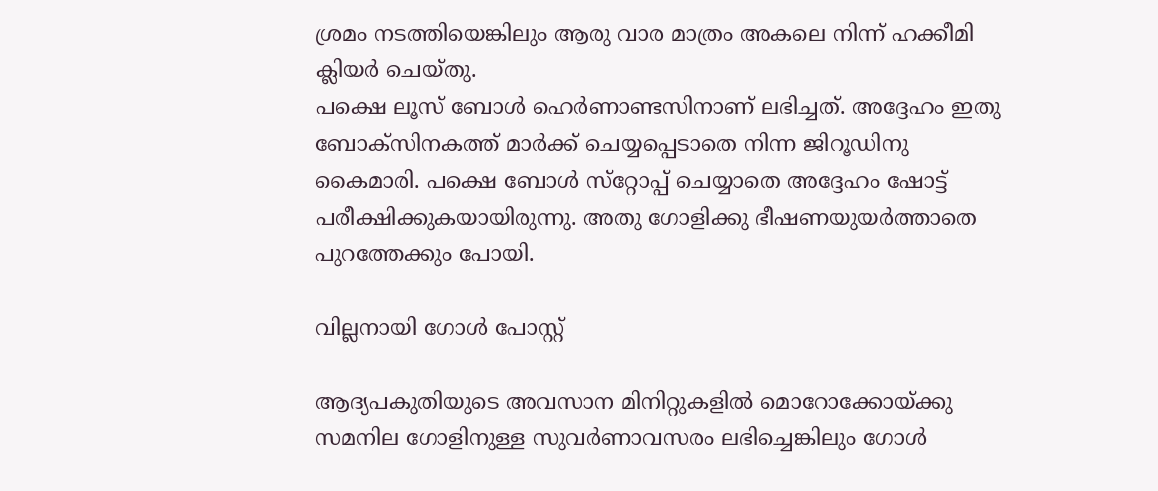ശ്രമം നടത്തിയെങ്കിലും ആരു വാര മാത്രം അകലെ നിന്ന് ഹക്കീമി ക്ലിയര്‍ ചെയ്തു.
പക്ഷെ ലൂസ് ബോള്‍ ഹെര്‍ണാണ്ടസിനാണ് ലഭിച്ചത്. അദ്ദേഹം ഇതു ബോക്‌സിനകത്ത് മാര്‍ക്ക് ചെയ്യപ്പെടാതെ നിന്ന ജിറൂഡിനു കൈമാരി. പക്ഷെ ബോള്‍ സ്‌റ്റോപ്പ് ചെയ്യാതെ അദ്ദേഹം ഷോട്ട് പരീക്ഷിക്കുകയായിരുന്നു. അതു ഗോളിക്കു ഭീഷണയുയര്‍ത്താതെ പുറത്തേക്കും പോയി.

വില്ലനായി ഗോള്‍ പോസ്റ്റ്

ആദ്യപകുതിയുടെ അവസാന മിനിറ്റുകളില്‍ മൊറോക്കോയ്ക്കു സമനില ഗോളിനുള്ള സുവര്‍ണാവസരം ലഭിച്ചെങ്കിലും ഗോള്‍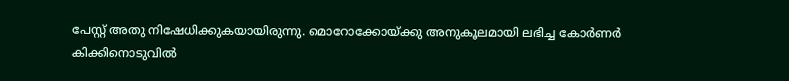പേസ്റ്റ് അതു നിഷേധിക്കുകയായിരുന്നു. മൊറോക്കോയ്ക്കു അനുകൂലമായി ലഭിച്ച കോര്‍ണര്‍ കിക്കിനൊടുവില്‍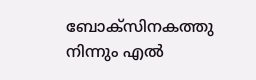ബോക്‌സിനകത്തു നിന്നും എല്‍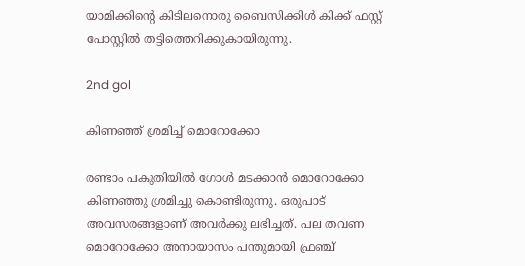യാമിക്കിന്റെ കിടിലനൊരു ബൈസിക്കിള്‍ കിക്ക് ഫസ്റ്റ് പോസ്റ്റില്‍ തട്ടിത്തെറിക്കുകായിരുന്നു.

2nd gol

കിണഞ്ഞ് ശ്രമിച്ച് മൊറോക്കോ

രണ്ടാം പകുതിയില്‍ ഗോള്‍ മടക്കാന്‍ മൊറോക്കോ കിണഞ്ഞു ശ്രമിച്ചു കൊണ്ടിരുന്നു. ഒരുപാട് അവസരങ്ങളാണ് അവര്‍ക്കു ലഭിച്ചത്. പല തവണ മൊറോക്കോ അനായാസം പന്തുമായി ഫ്രഞ്ച്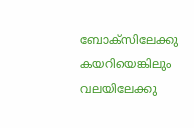ബോക്‌സിലേക്കു കയറിയെങ്കിലും വലയിലേക്കു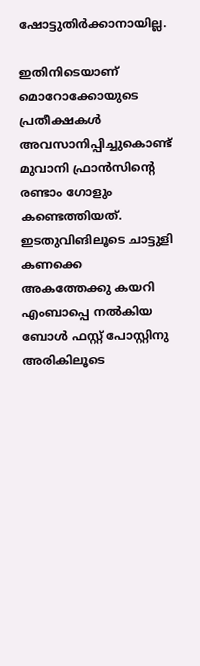ഷോട്ടുതിര്‍ക്കാനായില്ല.

ഇതിനിടെയാണ് മൊറോക്കോയുടെ പ്രതീക്ഷകള്‍ അവസാനിപ്പിച്ചുകൊണ്ട് മുവാനി ഫ്രാന്‍സിന്റെ രണ്ടാം ഗോളും കണ്ടെത്തിയത്. ഇടതുവിങിലൂടെ ചാട്ടുളി കണക്കെ അകത്തേക്കു കയറി എംബാപ്പെ നല്‍കിയ ബോള്‍ ഫസ്റ്റ് പോസ്റ്റിനു അരികിലൂടെ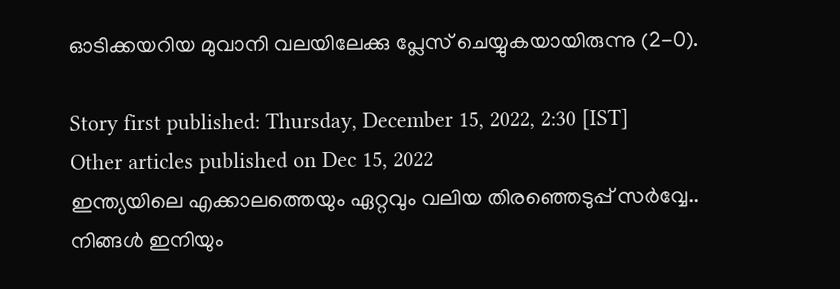ഓടിക്കയറിയ മുവാനി വലയിലേക്കു പ്ലേസ് ചെയ്യുകയായിരുന്നു (2-0).

Story first published: Thursday, December 15, 2022, 2:30 [IST]
Other articles published on Dec 15, 2022
ഇന്ത്യയിലെ എക്കാലത്തെയും ഏറ്റവും വലിയ തിരഞ്ഞെടുപ്പ് സർവ്വേ.. നിങ്ങൾ ഇനിയും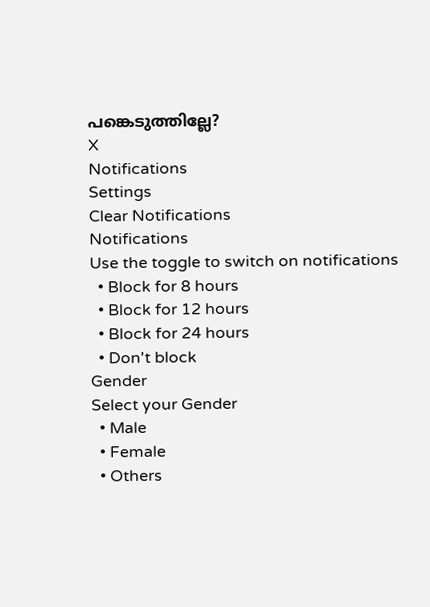പങ്കെടുത്തില്ലേ?
X
Notifications
Settings
Clear Notifications
Notifications
Use the toggle to switch on notifications
  • Block for 8 hours
  • Block for 12 hours
  • Block for 24 hours
  • Don't block
Gender
Select your Gender
  • Male
  • Female
  • Others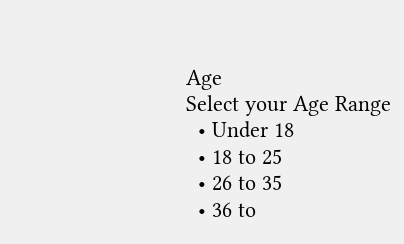Age
Select your Age Range
  • Under 18
  • 18 to 25
  • 26 to 35
  • 36 to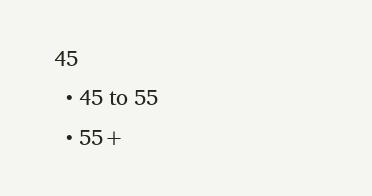45
  • 45 to 55
  • 55+